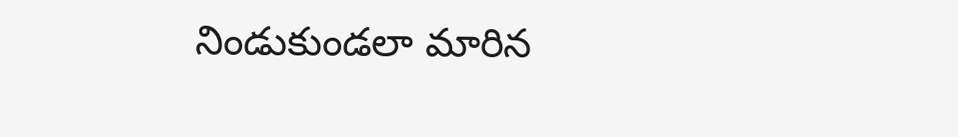నిండుకుండలా మారిన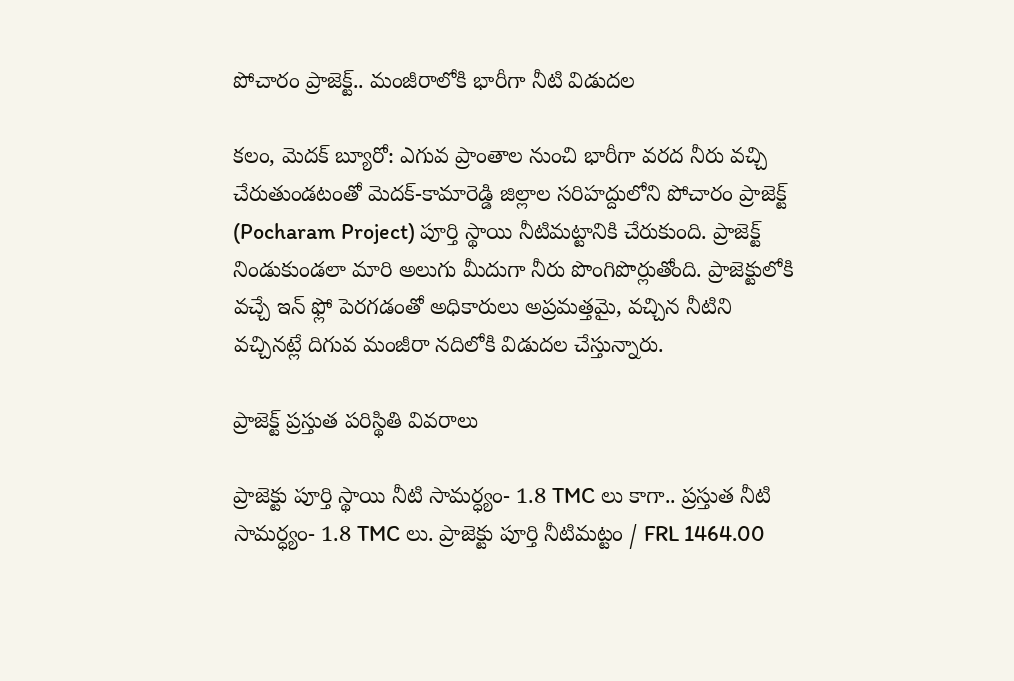పోచారం ప్రాజెక్ట్.. మంజీరాలోకి భారీగా నీటి విడుదల

కలం, మెదక్ బ్యూరో: ఎగువ ప్రాంతాల నుంచి భారీగా వరద నీరు వచ్చి చేరుతుండటంతో మెదక్-కామారెడ్డి జిల్లాల సరిహద్దులోని పోచారం ప్రాజెక్ట్ (Pocharam Project) పూర్తి స్థాయి నీటిమట్టానికి చేరుకుంది. ప్రాజెక్ట్ నిండుకుండలా మారి అలుగు మీదుగా నీరు పొంగిపొర్లుతోంది. ప్రాజెక్టులోకి వచ్చే ఇన్ ఫ్లో పెరగడంతో అధికారులు అప్రమత్తమై, వచ్చిన నీటిని వచ్చినట్లే దిగువ మంజీరా నదిలోకి విడుదల చేస్తున్నారు.

ప్రాజెక్ట్ ప్రస్తుత పరిస్థితి వివరాలు

ప్రాజెక్టు పూర్తి స్థాయి నీటి సామర్ధ్యం- 1.8 TMC లు కాగా.. ప్రస్తుత నీటి సామర్ధ్యం- 1.8 TMC లు. ప్రాజెక్టు పూర్తి నీటిమట్టం / FRL 1464.00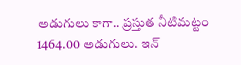అడుగులు కాగా.. ప్రస్తుత నీటిమట్టం 1464.00 అడుగులు. ఇన్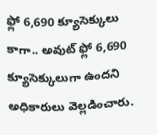ఫ్లో 6,690 క్యూసెక్కులు కాగా.. అవుట్ ఫ్లో 6,690 క్యూసెక్కులుగా ఉందని అధికారులు వెల్లడించారు.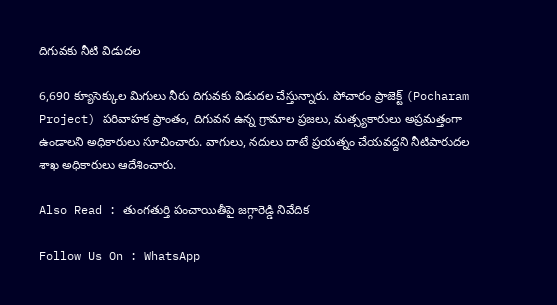దిగువకు నీటి విడుదల

6,690 క్యూసెక్కుల మిగులు నీరు దిగువకు విడుదల చేస్తున్నారు. పోచారం ప్రాజెక్ట్ (Pocharam Project) పరివాహక ప్రాంతం, దిగువన ఉన్న గ్రామాల ప్రజలు, మత్స్యకారులు అప్రమత్తంగా ఉండాలని అధికారులు సూచించారు. వాగులు, నదులు దాటే ప్రయత్నం చేయవద్దని నీటిపారుదల శాఖ అధికారులు ఆదేశించారు.

Also Read : తుంగ‌తుర్తి పంచాయితీపై జ‌గ్గారెడ్డి నివేదిక‌

Follow Us On : WhatsApp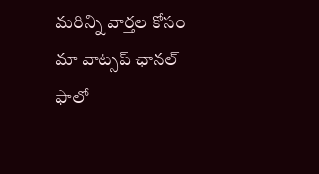మ‌రిన్ని వార్త‌ల కోసం మా వాట్స‌ప్ ఛాన‌ల్ ఫాలో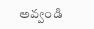అవ్వండి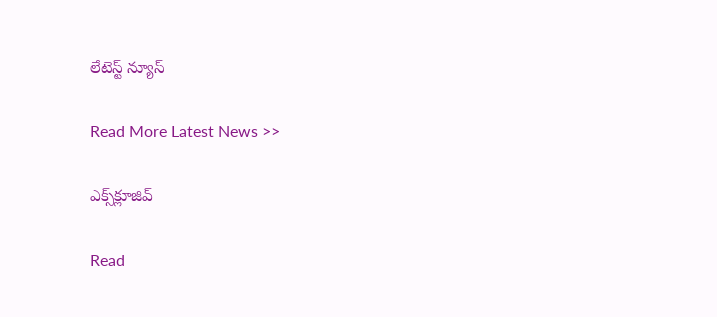లేటెస్ట్ న్యూస్‌

Read More Latest News >>

ఎక్స్‌క్లూజివ్‌

Read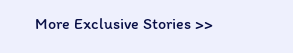More Exclusive Stories >>